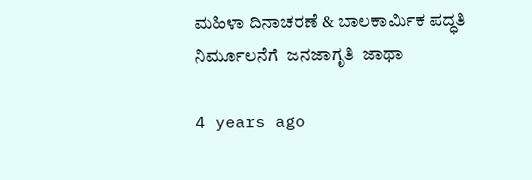ಮಹಿಳಾ ದಿನಾಚರಣೆ & ಬಾಲಕಾರ್ಮಿಕ ಪದ್ಧತಿ ನಿರ್ಮೂಲನೆಗೆ  ಜನಜಾಗೃತಿ  ಜಾಥಾ

4 years ago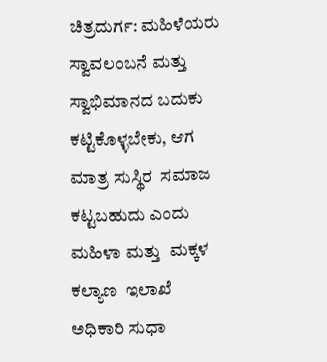ಚಿತ್ರದುರ್ಗ: ಮಹಿಳೆಯರು ಸ್ವಾವಲಂಬನೆ ಮತ್ತು ಸ್ವಾಭಿಮಾನದ ಬದುಕು ಕಟ್ಟಿಕೊಳ್ಳಬೇಕು, ಆಗ ಮಾತ್ರ ಸುಸ್ಥಿರ  ಸಮಾಜ ಕಟ್ಟಬಹುದು ಎಂದು ಮಹಿಳಾ ಮತ್ತು  ಮಕ್ಕಳ  ಕಲ್ಯಾಣ  ಇಲಾಖೆ  ಅಧಿಕಾರಿ ಸುಧಾ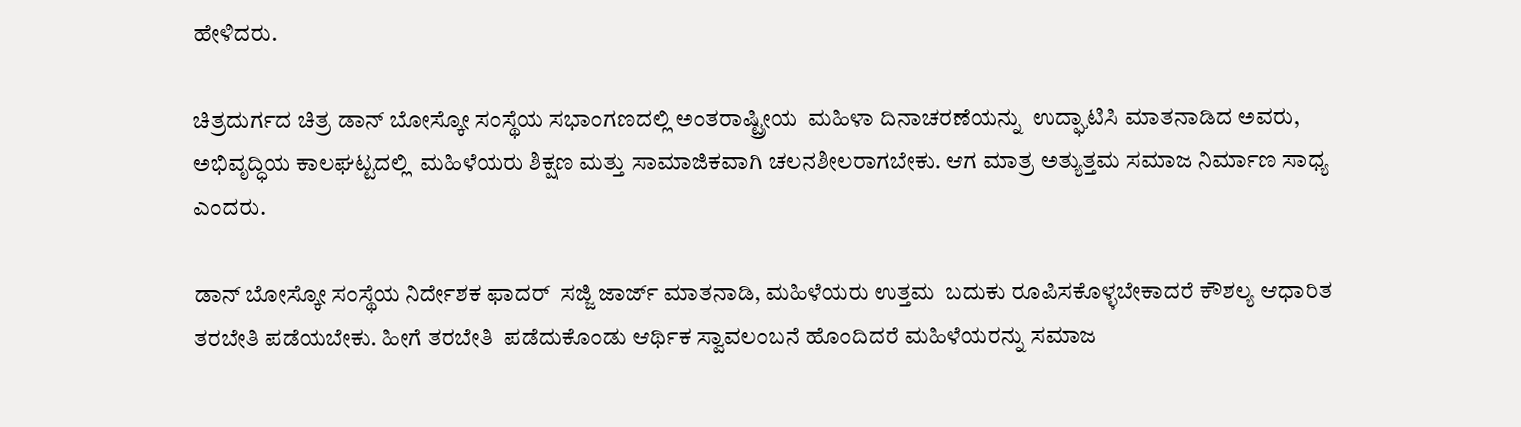ಹೇಳಿದರು.

ಚಿತ್ರದುರ್ಗದ ಚಿತ್ರ ಡಾನ್ ಬೋಸ್ಕೋ ಸಂಸ್ಥೆಯ ಸಭಾಂಗಣದಲ್ಲಿ ಅಂತರಾಷ್ಟ್ರೀಯ  ಮಹಿಳಾ ದಿನಾಚರಣೆಯನ್ನು  ಉದ್ಘಾಟಿಸಿ ಮಾತನಾಡಿದ ಅವರು, ಅಭಿವೃದ್ಧಿಯ ಕಾಲಘಟ್ಟದಲ್ಲಿ  ಮಹಿಳೆಯರು ಶಿಕ್ಷಣ ಮತ್ತು ಸಾಮಾಜಿಕವಾಗಿ ಚಲನಶೀಲರಾಗಬೇಕು. ಆಗ ಮಾತ್ರ ಅತ್ಯುತ್ತಮ ಸಮಾಜ ನಿರ್ಮಾಣ ಸಾಧ್ಯ ಎಂದರು.

ಡಾನ್ ಬೋಸ್ಕೋ ಸಂಸ್ಥೆಯ ನಿರ್ದೇಶಕ ಫಾದರ್  ಸಜ್ಜಿ ಜಾರ್ಜ್ ಮಾತನಾಡಿ, ಮಹಿಳೆಯರು ಉತ್ತಮ  ಬದುಕು ರೂಪಿಸಕೊಳ್ಳಬೇಕಾದರೆ ಕೌಶಲ್ಯ ಆಧಾರಿತ ತರಬೇತಿ ಪಡೆಯಬೇಕು. ಹೀಗೆ ತರಬೇತಿ  ಪಡೆದುಕೊಂಡು ಆರ್ಥಿಕ ಸ್ವಾವಲಂಬನೆ ಹೊಂದಿದರೆ ಮಹಿಳೆಯರನ್ನು ಸಮಾಜ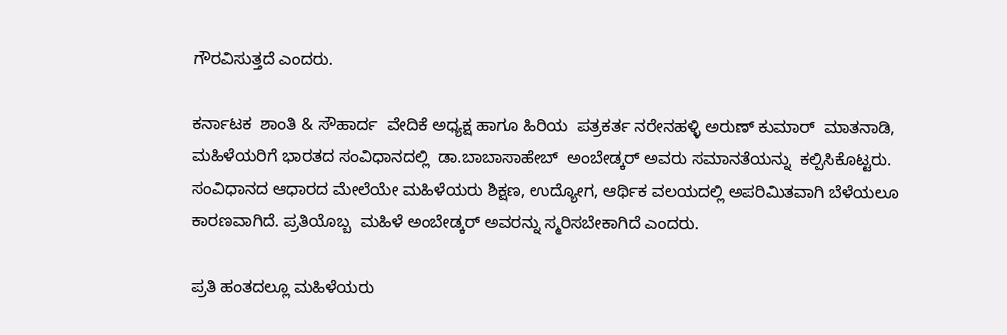ಗೌರವಿಸುತ್ತದೆ ಎಂದರು.

ಕರ್ನಾಟಕ  ಶಾಂತಿ & ಸೌಹಾರ್ದ  ವೇದಿಕೆ ಅಧ್ಯಕ್ಷ ಹಾಗೂ ಹಿರಿಯ  ಪತ್ರಕರ್ತ ನರೇನಹಳ್ಳಿ ಅರುಣ್ ಕುಮಾರ್  ಮಾತನಾಡಿ, ಮಹಿಳೆಯರಿಗೆ ಭಾರತದ ಸಂವಿಧಾನದಲ್ಲಿ  ಡಾ.ಬಾಬಾಸಾಹೇಬ್  ಅಂಬೇಡ್ಕರ್ ಅವರು ಸಮಾನತೆಯನ್ನು  ಕಲ್ಪಿಸಿಕೊಟ್ಟರು. ಸಂವಿಧಾನದ ಆಧಾರದ ಮೇಲೆಯೇ ಮಹಿಳೆಯರು ಶಿಕ್ಷಣ, ಉದ್ಯೋಗ, ಆರ್ಥಿಕ ವಲಯದಲ್ಲಿ ಅಪರಿಮಿತವಾಗಿ ಬೆಳೆಯಲೂ ಕಾರಣವಾಗಿದೆ. ಪ್ರತಿಯೊಬ್ಬ  ಮಹಿಳೆ ಅಂಬೇಡ್ಕರ್ ಅವರನ್ನು ಸ್ಮರಿಸಬೇಕಾಗಿದೆ ಎಂದರು.

ಪ್ರತಿ ಹಂತದಲ್ಲೂ ಮಹಿಳೆಯರು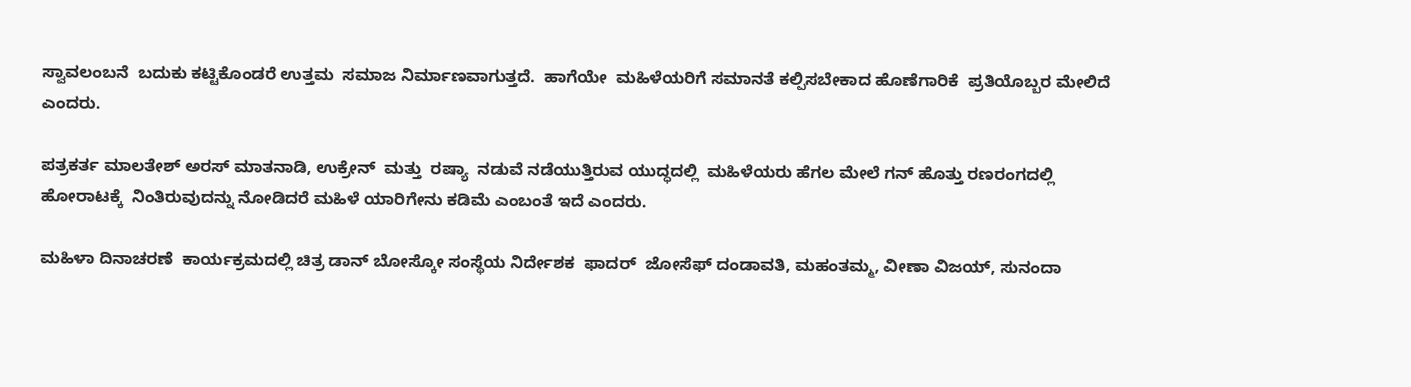ಸ್ವಾವಲಂಬನೆ  ಬದುಕು ಕಟ್ಟಿಕೊಂಡರೆ ಉತ್ತಮ  ಸಮಾಜ ನಿರ್ಮಾಣವಾಗುತ್ತದೆ.  ಹಾಗೆಯೇ  ಮಹಿಳೆಯರಿಗೆ ಸಮಾನತೆ ಕಲ್ಪಿಸಬೇಕಾದ ಹೊಣೆಗಾರಿಕೆ  ಪ್ರತಿಯೊಬ್ಬರ ಮೇಲಿದೆ ಎಂದರು.

ಪತ್ರಕರ್ತ ಮಾಲತೇಶ್ ಅರಸ್ ಮಾತನಾಡಿ, ಉಕ್ರೇನ್  ಮತ್ತು  ರಷ್ಯಾ  ನಡುವೆ ನಡೆಯುತ್ತಿರುವ ಯುದ್ಧದಲ್ಲಿ  ಮಹಿಳೆಯರು ಹೆಗಲ ಮೇಲೆ ಗನ್ ಹೊತ್ತು ರಣರಂಗದಲ್ಲಿ ಹೋರಾಟಕ್ಕೆ  ನಿಂತಿರುವುದನ್ನು ನೋಡಿದರೆ ಮಹಿಳೆ ಯಾರಿಗೇನು ಕಡಿಮೆ ಎಂಬಂತೆ ಇದೆ ಎಂದರು.

ಮಹಿಳಾ ದಿನಾಚರಣೆ  ಕಾರ್ಯಕ್ರಮದಲ್ಲಿ ಚಿತ್ರ ಡಾನ್ ಬೋಸ್ಕೋ ಸಂಸ್ಥೆಯ ನಿರ್ದೇಶಕ  ಫಾದರ್  ಜೋಸೆಫ್ ದಂಡಾವತಿ, ಮಹಂತಮ್ಮ, ವೀಣಾ ವಿಜಯ್, ಸುನಂದಾ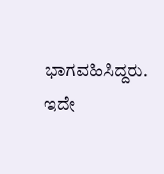ಭಾಗವಹಿಸಿದ್ದರು. ಇದೇ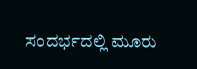ಸಂದರ್ಭದಲ್ಲಿ ಮೂರು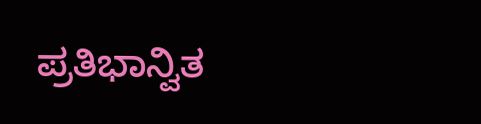ಪ್ರತಿಭಾನ್ವಿತ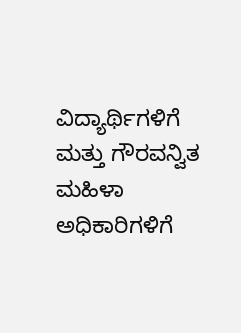ವಿದ್ಯಾರ್ಥಿಗಳಿಗೆ ಮತ್ತು ಗೌರವನ್ವಿತ ಮಹಿಳಾ ಅಧಿಕಾರಿಗಳಿಗೆ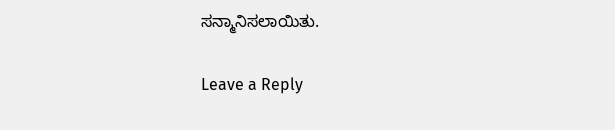ಸನ್ಮಾನಿಸಲಾಯಿತು.

Leave a Reply